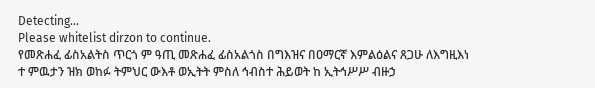Detecting...
Please whitelist dirzon to continue.
የመጽሐፈ ፊስአልትስ ጥርጎ ም ዓጢ መጽሐፈ ፊስአልጎስ በግእዝና በዐማርኛ እምልዕልና ጸጋሁ ለእግዚእነ ተ ምዉታን ዝክ ወከፉ ትምህር ውእቶ ወኢትት ምስለ ኅብስተ ሕይወት ከ ኢትኅሥሥ ብዙኃ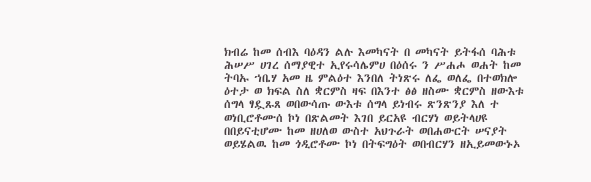ክብሬ ከመ ሰብእ ባዕዳን ልሉ እመካናት በ መካናት ይትፋሰ ባሕቱ ሕሠሥ ሀገረ ሰማያዊተ ኢየሩሳሌምሀ በዕሰሩ ን ሥሐሖ ወሐት ከመ ትባኡ ኀቤሃ አመ ዜ ምልዕተ እንበለ ትነጽሩ ለፌ ወለፌ በተወክሎ ዕተታ ወ ክፍል ስለ ቋርምስ ዛፍ በእንተ ፅፅ ዘስሙ ቋርምስ ዘውእቱ ሰግላ ፃዷጹጸ ወበውሳጡ ውእቱ ሰግላ ይነብሩ ጽንጽንያ እለ ተ ወነቢሮቶሙሰ ኮነ በጽልመት እገበ ይርአዩ ብርሃነ ወይትላሀዩ በበይናቲሆሙ ከመ ዘሀለወ ውስተ አህጉራት ወበሐውርት ሠናያት ወይሄልዉ ከመ ጎዲሮቶሙ ኮነ በትፍግዕት ወበብርሃን ዘኢይመውኑኦ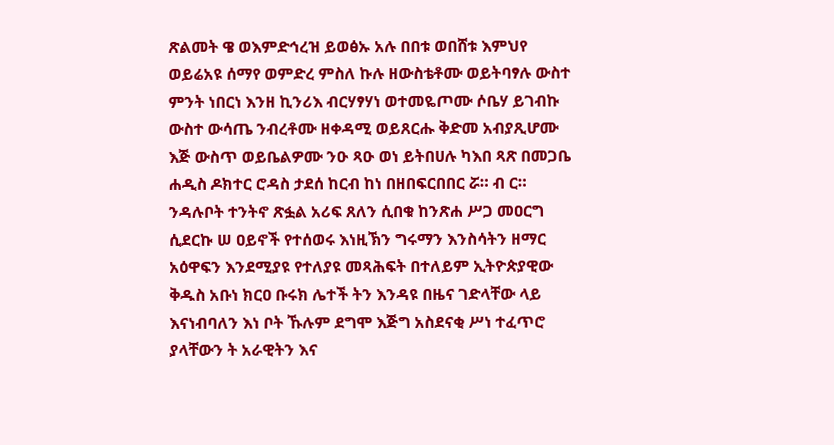ጽልመት ዌ ወእምድኅረዝ ይወፅኡ አሉ በበቱ ወበሸቱ እምህየ ወይሬአዩ ሰማየ ወምድረ ምስለ ኩሉ ዘውስቴቶሙ ወይትባፃሉ ውስተ ምንት ነበርነ እንዘ ኪንሪእ ብርሃፃሃነ ወተመዬጦሙ ሶቤሃ ይገብኩ ውስተ ውሳጤ ንብረቶሙ ዘቀዳሚ ወይጸርሑ ቅድመ አብያጺሆሙ እጅ ውስጥ ወይቤልዎሙ ንዑ ጻዑ ወነ ይትበሀሉ ካእበ ጻጽ በመጋቤ ሐዲስ ዶክተር ሮዳስ ታደሰ ከርብ ከነ በዘበፍርበበር ሯ። ብ ር።
ንዳሉቦት ተንትኖ ጽፏል አሪፍ ጸለን ሲበቁ ከንጽሐ ሥጋ መዐርግ ሲደርኩ ሠ ዐይኖች የተሰወሩ እነዚኽን ግሩማን እንስሳትን ዘማር አዕዋፍን እንደሚያዩ የተለያዩ መጻሕፍት በተለይም ኢትዮጵያዊው ቅዱስ አቡነ ክርዐ ቡሩክ ሌተች ትን እንዳዩ በዜና ገድላቸው ላይ እናነብባለን እነ ቦት ኹሉም ደግሞ እጅግ አስደናቂ ሥነ ተፈጥሮ ያላቸውን ት አራዊትን እና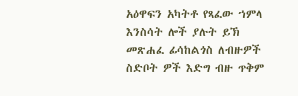አዕዋፍን አካትቶ የጻፈው ኀምላ እንስሳት ሎች ያሉት ይኽ መጽሐፈ ፊሳከልጎስ ለብዙዎች ስድቦት ዎች እድግ ብዙ ጥቅም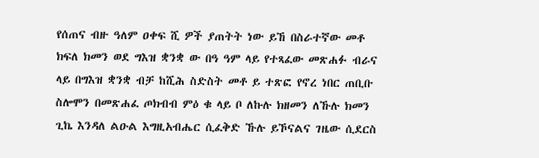የሰጠና ብዙ ዓለም ዐቀፍ ሺ ዎች ያጠትት ነው ይኸ በስራተኛው መቶ ክፍለ ክመን ወደ ግእዝ ቋንቋ ው በዓ ዓም ላይ የተጻፈው መጽሐፉ ብራና ላይ በግእዝ ቋንቋ ብቻ ከሺሕ ስድስት መቶ ይ ተጽፎ የኖረ ነበር ጠቢቡ ስሎሞን በመጽሐፈ ጦክብብ ምዕ ቁ ላይ ቦ ለኩሉ ክዘመን ለኹሉ ክመን ጊኬ እንዳለ ልዑል እግዚአብሔር ሲፈቅድ ኹሉ ይኾናልና ገዜው ሲደርስ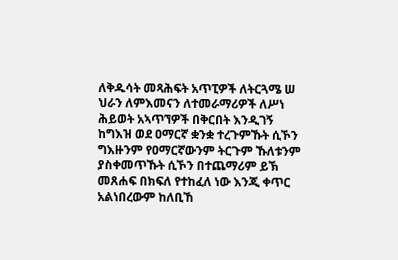ለቅዱሳት መጻሕፍት አጥፒዎች ለትርጓሜ ሠ ህራን ለምእመናን ለተመራማሪዎች ለሥነ ሕይወት አኣጥኘዎች በቅርበት እንዲገኝ ከግእዝ ወደ ዐማርኛ ቋንቋ ተረጉምኹት ሲኾን ግእዙንም የዐማርኛውንም ትርጉም ኹለቱንም ያስቀመጥኹት ሲኾን በተጨማሪም ይኽ መጸሐፍ በክፍለ የተከፈለ ነው እንጂ ቀጥር አልነበረውም ከለቢኸ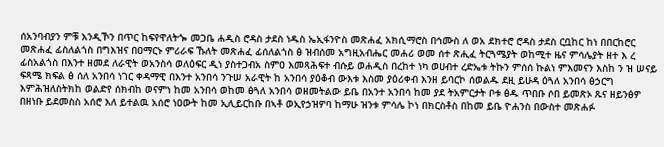ሰአንባብያን ምቹ እንዲኾን በጥር ከፍየዋለትጐ መጋቤ ሐዲስ ሮዳስ ታደስ ነዱስ ኤኢፋንዮስ መጽሐፈ አክሲማሮስ በኅሙስ ለ ወአ ደክተሮ ሮዳስ ታደስ ርቧከር ከነ በበርከሮር መጽሐፈ ፊስለልጎስ በግእዝና በዐማርኑ ምሪራፍ ኹለት መጽሐፈ ፊሰለልጎስ ፅ ዝብሰመ አግዚአብሔር መሐሪ ወመ ሰተ ጽሒፈ ትርጓሜያት ወከሚተ ዜና ምሳሌያት ዘተ እ ረ ፊስአልጎስ በእንተ ዘመደ ለራዊት ወአንስሳ ወለዕፍር ዲነ ያስተጋብአ ስምዐ እመጻሕፍተ ብሱይ ወሐዲስ በረከተ ነካ ወሀብተ ረድኤቱ ትኩን ምሰሰ ኩልነ ምእመናን እስከ ን ዝ ሠናይ ፍጻሜ ክፍል ፅ ሰለ አንበሳ ነገር ቀዳማዊ በእንተ አንበሳ ንጉሠ አራዊት ከ አንበሳ ያዕቆብ ውእቱ እስመ ያዕሪቀብ እንዘ ይባርኮ ሰወልዱ ደዚ ይሁዳ ዕጓለ አንበሳ ፅኃርግ እምሕዝለስትክከ ወልድየ ሰክብከ ወናምነ ከመ አንበሳ ወከመ ፅጓለ አንበሳ ወዘመትልው ይቤ በአንተ አንበሳ ከመ ያደ ትአምርታት ቦቱ ፅዱ ጥበቡ ሶበ ይመጽኦ ጹና ዘይንፅዎ በዘነቡ ይደመስስ አሰሮ እለ ይተልዉ አሰሮ ነዐውት ከመ ኢሊይርከቡ በኣቶ ወኢየኃዝዎባ ከማሁ ዝንቱ ምሳሌ ኮነ በክርስቶስ በከመ ይቤ ዮሐንስ በውስተ መጽሐፉ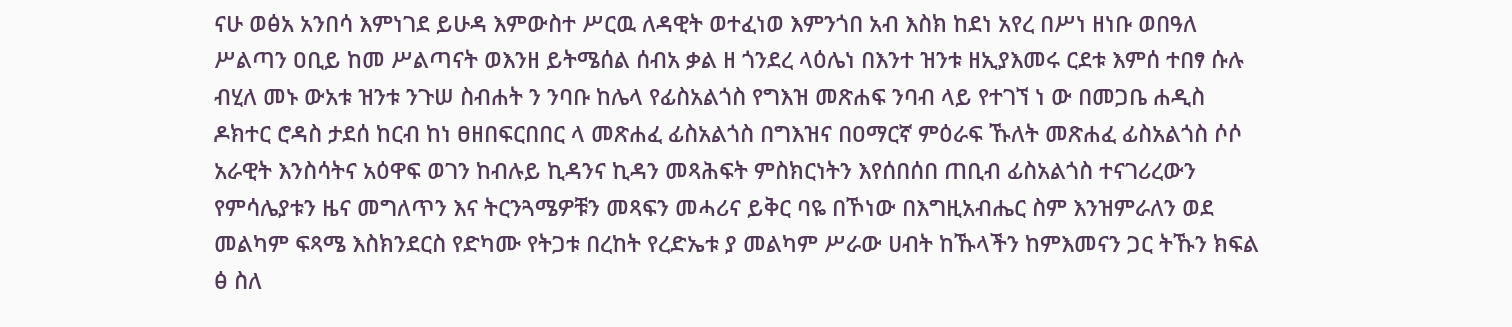ናሁ ወፅአ አንበሳ እምነገደ ይሁዳ እምውስተ ሥርዉ ለዳዊት ወተፈነወ እምንጎበ አብ እስክ ከደነ አየረ በሥነ ዘነቡ ወበዓለ ሥልጣን ዐቢይ ከመ ሥልጣናት ወእንዘ ይትሜሰል ሰብአ ቃል ዘ ጎንደረ ላዕሌነ በእንተ ዝንቱ ዘኢያእመሩ ርደቱ እምሰ ተበፃ ሱሉ ብሂለ መኑ ውአቱ ዝንቱ ንጉሠ ስብሐት ን ንባቡ ከሌላ የፊስአልጎስ የግእዝ መጽሐፍ ንባብ ላይ የተገኘ ነ ው በመጋቤ ሐዲስ ዶክተር ሮዳስ ታደሰ ከርብ ከነ ፀዘበፍርበበር ላ መጽሐፈ ፊስአልጎስ በግእዝና በዐማርኛ ምዕራፍ ኹለት መጽሐፈ ፊስአልጎስ ሶሶ አራዊት እንስሳትና አዕዋፍ ወገን ከብሉይ ኪዳንና ኪዳን መጻሕፍት ምስክርነትን እየሰበሰበ ጠቢብ ፊስአልጎስ ተናገሪረውን የምሳሌያቱን ዜና መግለጥን እና ትርንጓሜዎቹን መጻፍን መሓሪና ይቅር ባዬ በኾነው በእግዚአብሔር ስም እንዝምራለን ወደ መልካም ፍጻሜ እስክንደርስ የድካሙ የትጋቱ በረከት የረድኤቱ ያ መልካም ሥራው ሀብት ከኹላችን ከምእመናን ጋር ትኹን ክፍል ፅ ስለ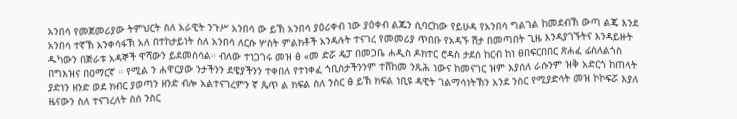አንበሳ የመጀመሪያው ትምህርት ስለ አራዊት ንጉሥ አንበሳ ው ይኽ አንበሳ ያዕሪቀብ ነው ያዕቀብ ልጁን ሲባርከው የይሁዳ የአንበሳ ግልገል ከመደብኽ ውጣ ልጄ እንደ አንበሳ ተኛኽ አንቀሳፋኽ አለ በተከታይነት ስለ አንበሳ ለርሱ ሦስት ምልክቶች አንዳሉት ተናገረ የመመሪያ ጥበቡ የአዳኙ ሽታ በመጣበት ጊዜ እንዳያገኙትና እንዳይዙት ዱካውን በጅራቱ አዳኞች ዋሻውን ይደመስሳል። ብለው ተነጋገሩ መዝ ፅ «መ ድሯ ዴፓ በመጋቤ ሐዲስ ዶክተር ሮዳስ ታደሰ ከርብ ከነ ፀበፍርበበር ጽሐፈ ፊስለልጎስ በግእዝና በዐማርኛ ። የሚል ን ሐዋርያው ንታችንን ደዌያችንን ተቀበለ የተነቀፈ ጎቢስታችንንም ተሸከመ ንጹሕ ነውና ከመናገር ዝም እያሰለ ራሱንም ዝቅ አድርጎ ከጠላት ያድነን ዘንድ ወደ ክብር ያወጣን ዘንድ ብሎ አልተናገረምን ኛ ጴጥ ል ክፍል ስለ ንስር ፅ ይኽ ክፍል ነቢዩ ዳዊት ገልማሳነትኽን አንደ ንስር የሚያድሳት መዝ ኮኮፍሯ እያለ ዜናውን ስለ ተናገረለት ስሰ ንስር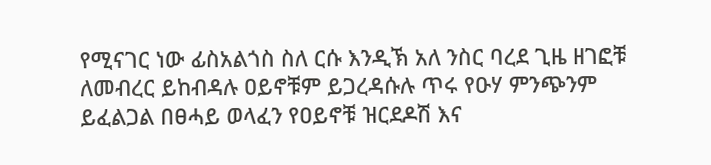የሚናገር ነው ፊስአልጎስ ስለ ርሱ እንዲኽ አለ ንስር ባረደ ጊዜ ዘገፎቹ ለመብረር ይከብዳሉ ዐይኖቹም ይጋረዳሱሉ ጥሩ የዑሃ ምንጭንም ይፈልጋል በፀሓይ ወላፈን የዐይኖቹ ዝርደዶሽ እና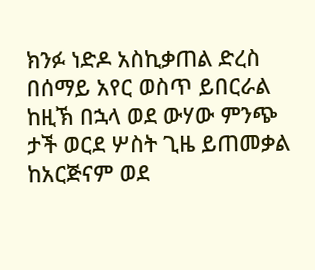ክንፉ ነድዶ አስኪቃጠል ድረስ በሰማይ አየር ወስጥ ይበርራል ከዚኽ በኋላ ወደ ውሃው ምንጭ ታች ወርደ ሦስት ጊዜ ይጠመቃል ከአርጅናም ወደ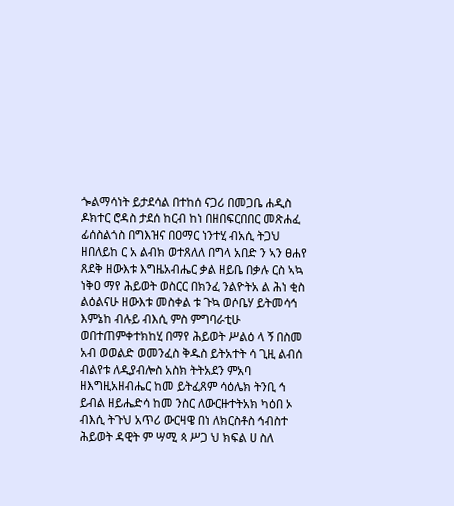ጐልማሳነት ይታደሳል በተከሰ ናጋሪ በመጋቤ ሐዲስ ዶክተር ሮዳስ ታደሰ ከርብ ከነ በዘበፍርበበር መጽሐፈ ፊሰስልጎስ በግእዝና በዐማር ነንተሂ ብአሲ ትጋህ ዘበለይከ ር አ ልብክ ወተጸለለ በግላ አበድ ን ኣን ፀሐየ ጸደቅ ዘውእቱ እግዜአብሔር ቃል ዘይቤ በቃሉ ርስ ኣኳ ነቅዐ ማየ ሕይወት ወስርር በክንፈ ንልዮትአ ል ሕነ ቂስ ልዕልናሁ ዘውእቱ መስቀል ቱ ጉኳ ወሶቤሃ ይትመሳኅ እምኔከ ብሉይ ብእሲ ምስ ምግባራቲሁ ወበተጠምቀተክከሂ በማየ ሕይወት ሥልዕ ላ ኝ በስመ አብ ወወልድ ወመንፈስ ቅዱስ ይትአተት ሳ ጊዚ ልብሰ ብልየቱ ለዲያብሎስ አስክ ትትአደን ምአባ ዘእግዚአዘብሔር ከመ ይትፈጸም ሳዕሌክ ትንቢ ኅ ይብል ዘይሔድሳ ከመ ንስር ለውርዙተትአክ ካዕበ ኦ ብእሲ ትጉህ አጥሪ ውርዛዌ በነ ለክርስቶስ ኅብስተ ሕይወት ዳዊት ም ሣሚ ጳ ሥጋ ህ ክፍል ሀ ስለ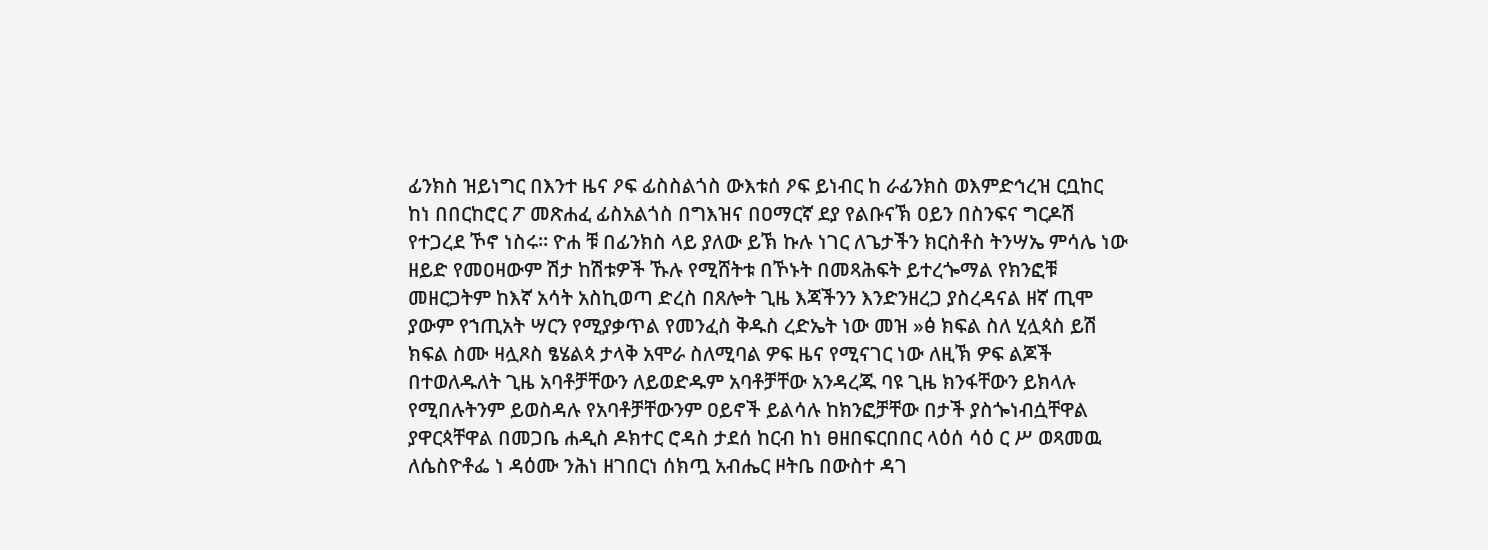ፊንክስ ዝይነግር በእንተ ዜና ዖፍ ፊስስልጎስ ውእቱሰ ዖፍ ይነብር ከ ራፊንክስ ወእምድኅረዝ ርቧከር ከነ በበርከሮር ፖ መጽሐፈ ፊስአልጎስ በግእዝና በዐማርኛ ደያ የልቡናኽ ዐይን በስንፍና ግርዶሽ የተጋረደ ኾኖ ነስሩ። ዮሐ ቹ በፊንክስ ላይ ያለው ይኽ ኩሉ ነገር ለጌታችን ክርስቶስ ትንሣኤ ምሳሌ ነው ዘይድ የመዐዛውም ሽታ ከሽቱዎች ኹሉ የሚሸትቱ በኾኑት በመጻሕፍት ይተረጐማል የክንፎቹ መዘርጋትም ከእኛ አሳት አስኪወጣ ድረስ በጸሎት ጊዜ እጃችንን እንድንዘረጋ ያስረዳናል ዘኛ ጢሞ ያውም የኀጢአት ሣርን የሚያቃጥል የመንፈስ ቅዱስ ረድኤት ነው መዝ »ፅ ክፍል ስለ ሂሏጳስ ይሽ ክፍል ስሙ ዛሏጾስ ፄሄልጳ ታላቅ አሞራ ስለሚባል ዎፍ ዜና የሚናገር ነው ለዚኽ ዎፍ ልጆች በተወለዱለት ጊዜ አባቶቻቸውን ለይወድዱም አባቶቻቸው አንዳረጁ ባዩ ጊዜ ክንፋቸውን ይክላሉ የሚበሉትንም ይወስዳሉ የአባቶቻቸውንም ዐይኖች ይልሳሉ ከክንፎቻቸው በታች ያስጐነብሷቸዋል ያዋርጳቸዋል በመጋቤ ሐዲስ ዶክተር ሮዳስ ታደሰ ከርብ ከነ ፀዘበፍርበበር ላዕሰ ሳዕ ር ሥ ወጻመዉ ለሴስዮቶፌ ነ ዳዕሙ ንሕነ ዘገበርነ ሰክጧ አብሔር ዞትቤ በውስተ ዳገ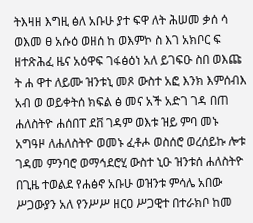ትእዛዘ እግዚ ፅለ አቡሁ ያተ ፍዋ ለት ሕሠመ ቃሰ ሳ ወእመ ፀ አሱዕ ወዘሰ ከ ወእምኮ ስ እገ አክቦር ፍ ዘተጽሕፈ ዜና አዕዋፍ ገፋፅዕነ አለ ይገፍዑ ስበ ወእጩ ት ሐ ዋተ ለይሙ ዝንቱኒ መጾ ውስተ አፎ እንክ እምሰብእ አብ ወ ወይቀትሰ ክፍል ፅ መና አች አድገ ገዳ በጠ ሐለስትዮ ሐሰበፐ ደቨ ገዳም ወእቱ ዝይ ምባ መኑ አግዓዞ ለሐለስትዮ ወመኑ ፈቶሖ ወስሰሮ ወረሰይኩ ሎቱ ገዳመ ምንባሮ ወማኅደሮሂ ውስተ ኒዑ ዝንቱሰ ሐለስትዮ በጊዜ ተወልደ የሐፅኖ አቡሁ ወዝንቱ ምሳሌ አበው ሥጋውያን አለ የንሥሥ ዘርዐ ሥጋዊተ በተራክቦ ከመ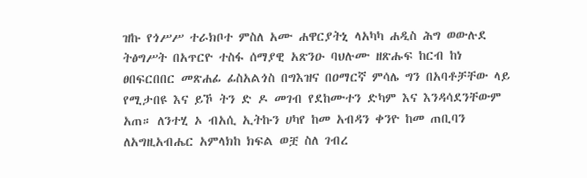ዝኩ የጎሥሥ ተራክቦተ ምስለ አሙ ሐዋርያትኒ ላአካካ ሐዲስ ሕግ ወውሉደ ትፅግሥት በአጥርዮ ተስፋ ሰማያዊ አጽንዑ ባህሉሙ ዘጽሑፍ ከርብ ከነ ፀበፍርበበር መጽሐፊ ፊስአልጎስ በግእዝና በዐማርኛ ምሳሌ ግን በአባቶቻቸው ላይ የሚታበዩ እና ይኾ ትን ድ ዶ መገብ የደከሙተን ድካም እና እንዳሳደንቸውም አጠ። ለንተሂ ኦ ብአሲ ኢትኩን ሀካየ ከመ አብዳን ቀንዮ ከመ ጠቢባን ለአግዚአብሔር አምላክከ ክፍል ወቿ ስለ ገብረ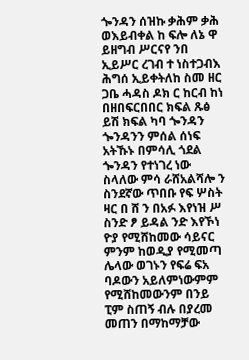ጐንዳን ሰዝኩ ቃሕም ቃሕ ወእይብቀል ከ ፍሎ ለኔ ዋ ይዘግብ ሥርናየ ንበ ኢይሥር ረገብ ተ ነስተጋብእ ሕግሰ ኢይቀትለከ ስመ ዘር ጋቤ ሓዳስ ዶክ ር ከርብ ከነ በዘበፍርበበር ክፍል ጹፅ ይሽ ክፍል ካባ ጐንዳን ጐንዳንን ምሰል ሰነፍ አትኹኑ በምሳሊ ጎደል ጐንዳን የተነገረ ነው ስላለው ምሳ ራሸአልሻሎ ን ስንደኛው ጥበቡ የፍ ሦስት ዛር በ ሸ ን በአፉ እየነዝ ሥ ስንድ ፆ ይዳል ንድ እየኾነ ዮያ የሚሸከመው ሳይናር ምንም ከወዲያ የሚመጣ ሌላው ወገኑን የፍሬ ፍአ ባዶውን አይለምነውምም የሚሸከመውንም በንይ ፒም ስጠኝ ብሉ በያረመ መጠን በማከማቻው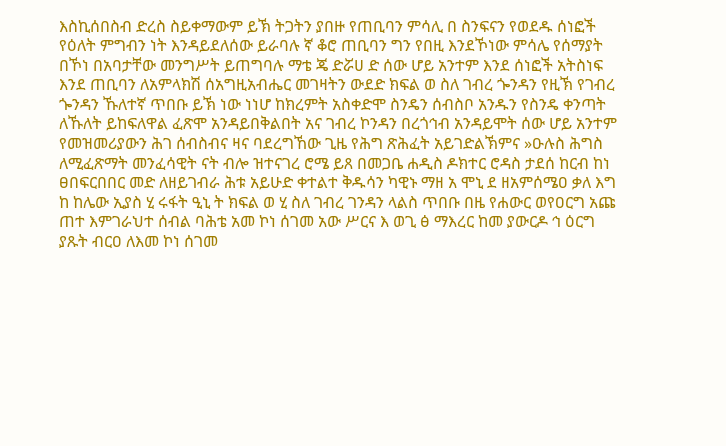እስኪሰበስብ ድረስ ስይቀማውም ይኽ ትጋትን ያበዙ የጠቢባን ምሳሊ በ ስንፍናን የወደዱ ሰነፎች የዕለት ምግብን ነት እንዳይደለሰው ይራባሉ ኛ ቆሮ ጠቢባን ግን የበዚ እንደኾነው ምሳሌ የሰማያት በኾነ በአባታቸው መንግሥት ይጠግባሉ ማቴ ጄ ድሯሀ ድ ሰው ሆይ አንተም እንደ ሰነፎች አትስነፍ እንደ ጠቢባን ለአምላክሽ ሰአግዚአብሔር መገዛትን ውደድ ክፍል ወ ስለ ገብረ ጐንዳን የዚኽ የገብረ ጐንዳን ኹለተኛ ጥበቡ ይኽ ነው ነነሆ ከክረምት አስቀድሞ ስንዴን ሰብስቦ አንዱን የስንዴ ቀንጣት ለኹለት ይከፍለዋል ፈጽሞ አንዳይበቅልበት አና ገብረ ኮንዳን በረጎኅብ አንዳይሞት ሰው ሆይ አንተም የመዝመሪያውን ሕገ ሰብስብና ዛና ባደረግኸው ጊዜ የሕግ ጽሕፈት አይገድልኽምና »ዑሉስ ሕግስ ለሚፈጽማት መንፈሳዊት ናት ብሎ ዝተናገረ ሮሜ ይጸ በመጋቤ ሐዲስ ዶክተር ሮዳስ ታደሰ ከርብ ከነ ፀበፍርበበር መድ ለዘይገብራ ሕቱ አይሁድ ቀተልተ ቅዱሳን ካዊኑ ማዘ አ ሞኒ ደ ዘአምሰሜዐ ቃለ እግ ከ ከሌው ኢያስ ሂ ሩፋት ዒኒ ት ክፍል ወ ሂ ስለ ገብረ ገንዳን ላልስ ጥበቡ በዜ የሐውር ወየዐርግ አጩ ጠተ እምገራህተ ሰብል ባሕቴ አመ ኮነ ሰገመ አው ሥርና እ ወጊ ፅ ማእረር ከመ ያውርዶ ኅ ዕርግ ያጹት ብርዐ ለእመ ኮነ ሰገመ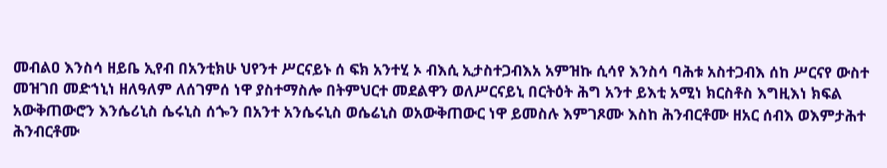መብልዐ እንስሳ ዘይቤ ኢየብ በአንቲክሁ ህየንተ ሥርናይኑ ሰ ፍክ አንተሂ ኦ ብእሲ ኢታስተጋብእአ አምዝኩ ሲሳየ እንስሳ ባሕቱ አስተጋብእ ሰከ ሥርናየ ውስተ መዝገበ መድኀኒነ ዘለዓለም ለሰገምሰ ነዋ ያስተማስሎ በትምህርተ መደልዋን ወለሥርናይኒ በርትዕት ሕግ አንተ ይእቲ አሚነ ክርስቶስ እግዚእነ ክፍል አውቅጠውሮን እንሴሪኒስ ሴሩኒስ ሰጐን በአንተ አንሴሩኒስ ወሴሬኒስ ወአውቅጠውር ነዋ ይመስሉ እምገጾሙ እስከ ሕንብርቶሙ ዘአር ሰብእ ወእምታሕተ ሕንብርቶሙ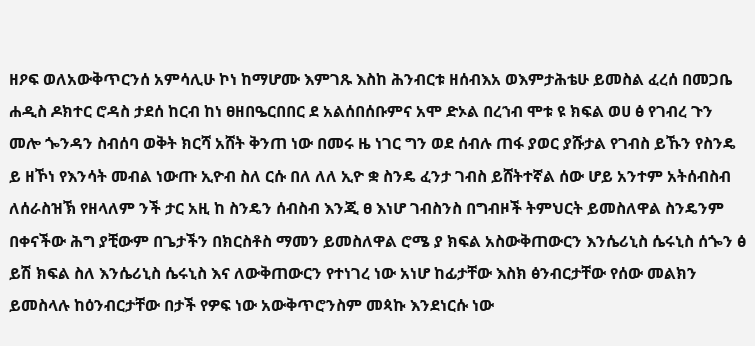ዘዖፍ ወለአውቅጥርንሰ አምሳሊሁ ኮነ ከማሆሙ እምገጹ እስከ ሕንብርቱ ዘሰብእአ ወእምታሕቴሁ ይመስል ፈረሰ በመጋቤ ሐዲስ ዶክተር ሮዳስ ታደሰ ከርብ ከነ ፀዘበዔርበበር ደ አልሰበሰቡምና አሞ ድኦል በረኀብ ሞቱ ዩ ክፍል ወሀ ፅ የገብረ ጉን መሎ ጐንዳን ስብሰባ ወቅት ክርሻ አሸት ቅንጠ ነው በመሩ ዜ ነገር ግን ወደ ሰብሉ ጠፋ ያወር ያሹታል የገብስ ይኹን የስንዴ ይ ዘኾነ የእንሳት መብል ነውጡ ኢዮብ ስለ ርሱ በለ ለለ ኢዮ ቋ ስንዴ ፈንታ ገብስ ይሸትተኛል ሰው ሆይ አንተም አትሰብስብ ለሰራስዝኽ የዘላለም ንች ታር አዚ ከ ስንዴን ሰብስብ እንጂ ፀ እነሆ ገብስንስ በግብዞች ትምህርት ይመስለዋል ስንዴንም በቀናችው ሕግ ያቺውም በጌታችን በክርስቶስ ማመን ይመስለዋል ሮሜ ያ ክፍል አስውቅጠውርን እንሴሪኒስ ሴሩኒስ ሰጐን ፅ ይሽ ክፍል ስለ እንሴሪኒስ ሴሩኒስ እና ለውቅጠውርን የተነገረ ነው አነሆ ከፊታቸው እስክ ፅንብርታቸው የሰው መልክን ይመስላሉ ከዕንብርታቸው በታች የዎፍ ነው አውቅጥሮንስም መጳኩ እንደነርሱ ነው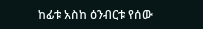ከፊቱ አስከ ዕንብርቱ የሰው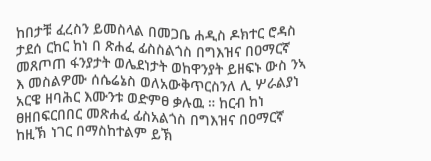ከበታቹ ፈረስን ይመስላል በመጋቤ ሐዲስ ዶክተር ሮዳስ ታደሰ ርከር ከነ በ ጽሐፈ ፊስስልጎስ በግእዝና በዐማርኛ መጸጦጠ ፋንያታት ወሌደነታት ወከዋንያት ይዘፍኑ ውስ ንኣ እ መስልዎሙ ሰሴሬኔስ ወለአውቅጥርስንለ ሊ ሦራልያነ አርዌ ዘባሕር እሙንቱ ወድምፀ ቃሉዉ ። ከርብ ከነ ፀዘበፍርበበር መጽሐፈ ፊስአልጎስ በግእዝና በዐማርኛ ከዚኽ ነገር በማስከተልም ይኽ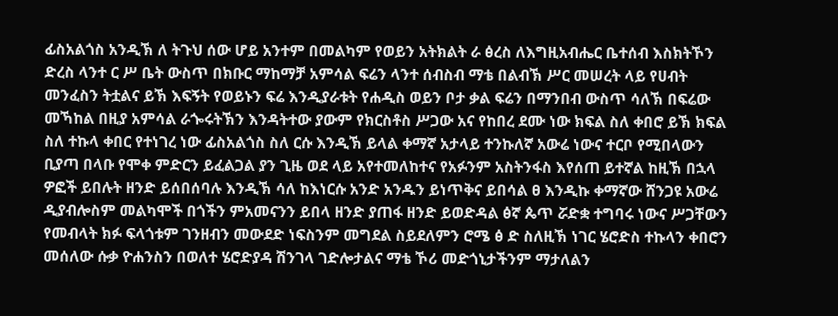ፊስአልጎስ አንዲኽ ለ ትጉህ ሰው ሆይ አንተም በመልካም የወይን አትክልት ራ ፅረስ ለእግዚአብሔር ቤተሰብ እስክትኾን ድረስ ላንተ ር ሥ ቤት ውስጥ በክቡር ማከማቻ አምሳል ፍሬን ላንተ ሰብስብ ማቴ በልብኽ ሥር መሠረት ላይ የሀብት መንፈስን ትቷልና ይኽ እፍኝት የወይኑን ፍሬ እንዲያራቱት የሐዲስ ወይን ቦታ ቃል ፍሬን በማንበብ ውስጥ ሳለኽ በፍሬው መኻከል በዚያ አምሳል ራጐሩትኽን እንዳትተው ያውም የክርስቶስ ሥጋው አና የከበረ ደሙ ነው ክፍል ስለ ቀበሮ ይኽ ክፍል ስለ ተኩላ ቀበር የተነገረ ነው ፊስአልጎስ ስለ ርሱ እንዲኽ ይላል ቀማኛ አታላይ ተንኩለኛ አውሬ ነውና ተርቦ የሚበላውን ቢያጣ በላቡ የሞቀ ምድርን ይፈልጋል ያን ጊዜ ወደ ላይ አየተመለከተና የአፉንም አስትንፋስ እየሰጠ ይተኛል ከዚኽ በኋላ ዎፎች ይበሉት ዘንድ ይሰበሰባሉ እንዲኽ ሳለ ከእነርሱ አንድ አንዱን ይነጥቅና ይበሳል ፀ እንዲኩ ቀማኛው ሸንጋዩ አውሬ ዲያብሎስም መልካሞች በጎችን ምአመናንን ይበላ ዘንድ ያጠፋ ዘንድ ይወድዳል ፅኛ ጴጥ ሯድቋ ተግባሩ ነውና ሥጋቸውን የመብላት ክፉ ፍላጎቱም ገንዘብን መውደድ ነፍስንም መግደል ስይደለምን ሮሜ ፅ ድ ስለዚኽ ነገር ሄሮድስ ተኩላን ቀበሮን መሰለው ሱቃ ዮሐንስን በወለተ ሄሮድያዳ ሽንገላ ገድሎታልና ማቴ ኾሪ መድጎኒታችንም ማታለልን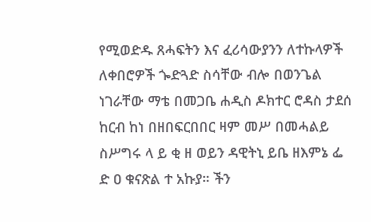የሚወድዱ ጸሓፍትን እና ፈሪሳውያንን ለተኩላዎች ለቀበሮዎች ጐድጓድ ስሳቸው ብሎ በወንጌል ነገራቸው ማቴ በመጋቤ ሐዲስ ዶክተር ሮዳስ ታደሰ ከርብ ከነ በዘበፍርበበር ዛም መሥ በመሓልይ ስሥግሩ ላ ይ ቂ ዘ ወይን ዳዊትኒ ይቤ ዘእምኔ ፌ ድ ዐ ቁናጽል ተ አኩያ። ችን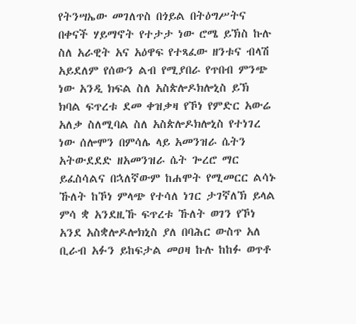የትንሣኤው መገለጥስ በጎይል በትዕግሥትና በቀናች ሃይማኖት የተታታ ነው ሮሜ ይኽስ ኩሉ ስለ አራዊት አና አዕዋፍ የተጻፈው ዘንቱና ብላሽ አይደለም የሰውን ልብ የሚያበራ የጥበብ ምንጭ ነው አንዲ ክፍል ስለ አስጵሎዶክሎኒስ ይኽ ክባል ፍጥረቱ ደመ ቀዝቃዛ የኾነ የምድር አውሬ አለቃ ስለሚባል ስለ አስጵሎዶክሎኒስ የተነገረ ነው ሰሎሞን በምሳሌ ላይ አመንዝራ ሴትን አትውደደድ ዘአመንዝራ ሴት ጐረሮ ማር ይፈስሳልና በኋለኛውም ከሐሞት የሚመርር ልሳኑ ኹለት ከኾነ ምላጭ የተሳለ ነገር ታገኛለኽ ይላል ምሳ ቋ አንደዚኹ ፍጥረቱ ኹለት ወገን የኾነ አንደ አስቋሎዶሎክኒስ ያለ በባሕር ውስጥ አለ ቢራብ አፉን ይከፍታል መዐዛ ኩሉ ከከፉ ወጥቶ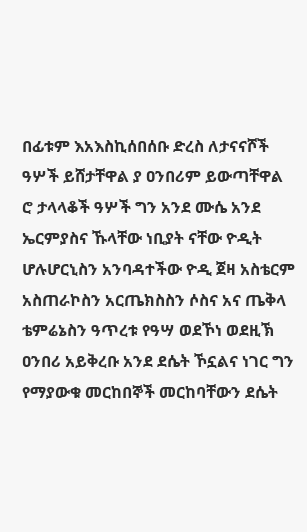በፊቱም እአእስኪሰበሰቡ ድረስ ለታናናሾች ዓሦች ይሸታቸዋል ያ ዐንበሪም ይውጣቸዋል ሮ ታላላቆች ዓሦች ግን አንደ ሙሴ አንደ ኤርምያስና ኹላቸው ነቢያት ናቸው ዮዲት ሆሉሆርኒስን አንባዳተችው ዮዲ ጀዛ አስቴርም አስጠራኮስን አርጤክስስን ሶስና አና ጤቅላ ቴምሬኔስን ዓጥረቱ የዓሣ ወደኾነ ወደዚኽ ዐንበሪ አይቅረቡ አንደ ደሴት ኾኗልና ነገር ግን የማያውቁ መርከበኞች መርከባቸውን ደሴት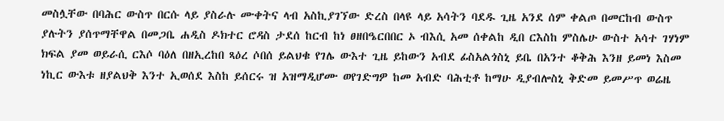መስሏቸው በባሕር ውስጥ በርሱ ላይ ያስራሉ ሙቀትና ላብ አስኪያገኘው ድረስ በላዩ ላይ አሳትን ባደዱ ጊዜ አንደ ሰም ቀልጦ በመርከብ ውስጥ ያሉትን ያሰጥማቸዋል በመጋቤ ሐዲስ ዶክተር ሮዳስ ታደሰ ከርብ ከነ ፀዘበዔርበበር ኦ ብእሲ አመ ሰቀልከ ዲበ ርእስከ ምስሌሁ ውስተ አሳተ ገሃነም ክፍል ያመ ወይራሲ ርእሶ ባዕለ በዘኢረከበ ጻዕረ ሶበሰ ይልህቁ የገሌ ውእተ ጊዜ ይከውን አብደ ፊስአልጎስኒ ይቤ በአንተ ቆቅሕ እንዘ ይመነ እስመ ነኪር ውእቱ ዘያልህቅ እንተ ኢወሰደ እስከ ይሰርሩ ዝ አዝማዲሆሙ ወየገድግዎ ከመ አብድ ባሕቲቶ ከማሁ ዲያብሎስኒ ቅድመ ይመሥጥ ወሬዜ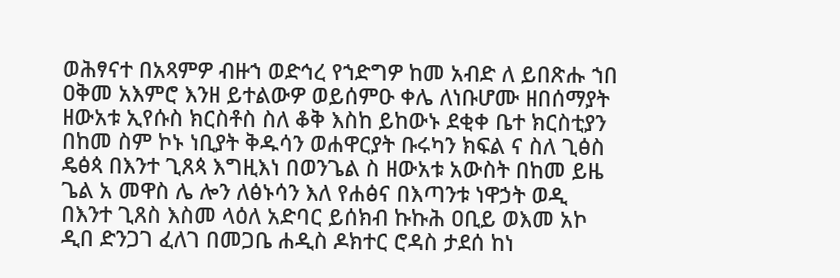ወሕፃናተ በአጻምዎ ብዙኀ ወድኅረ የኀድግዎ ከመ አብድ ለ ይበጽሑ ኀበ ዐቅመ አእምሮ እንዘ ይተልውዎ ወይሰምዑ ቀሌ ለነቡሆሙ ዘበሰማያት ዘውአቱ ኢየሱስ ክርስቶስ ስለ ቆቅ እስከ ይከውኑ ደቂቀ ቤተ ክርስቲያን በከመ ስም ኮኑ ነቢያት ቅዱሳን ወሐዋርያት ቡሩካን ክፍል ና ስለ ጊፅስ ዴፅጳ በእንተ ጊጸጳ እግዚእነ በወንጌል ስ ዘውአቱ አውስት በከመ ይዜ ጌል አ መዋስ ሌ ሎን ለፅኑሳን እለ የሐፅና በእጣንቱ ነዋኃት ወዲ በእንተ ጊጸስ እስመ ላዕለ አድባር ይሰክብ ኩኩሕ ዐቢይ ወእመ አኮ ዲበ ድንጋገ ፈለገ በመጋቤ ሐዲስ ዶክተር ሮዳስ ታደሰ ከነ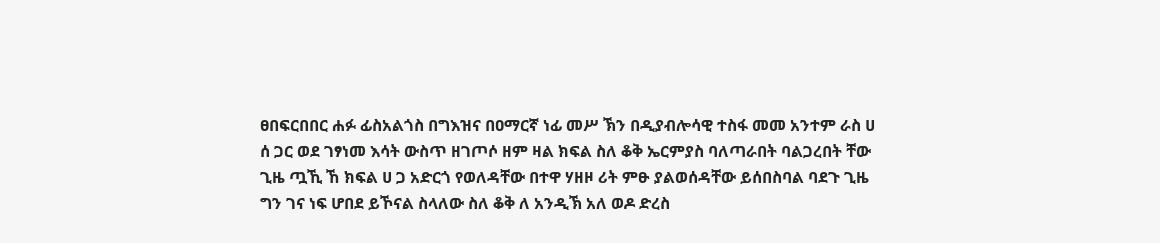ፀበፍርበበር ሐፉ ፊስአልጎስ በግእዝና በዐማርኛ ነፊ መሥ ኽን በዲያብሎሳዊ ተስፋ መመ አንተም ራስ ሀ ሰ ጋር ወደ ገፃነመ እሳት ውስጥ ዘገጦሶ ዘም ዛል ክፍል ስለ ቆቅ ኤርምያስ ባለጣራበት ባልጋረበት ቸው ጊዜ ጧኺ ኸ ክፍል ሀ ጋ አድርጎ የወለዳቸው በተዋ ሃዘዞ ሪት ምፁ ያልወሰዳቸው ይሰበስባል ባደጉ ጊዜ ግን ገና ነፍ ሆበደ ይኾናል ስላለው ስለ ቆቅ ለ አንዲኽ አለ ወዶ ድረስ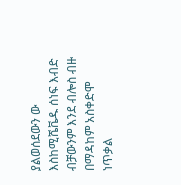ያልወሰደውን ው እስከሚሼቬዱ ሰነፍ እብድ ብቻውንም እንደ ብሎስ ብዙ በማዳከም አስቀድሞ ነጥቃል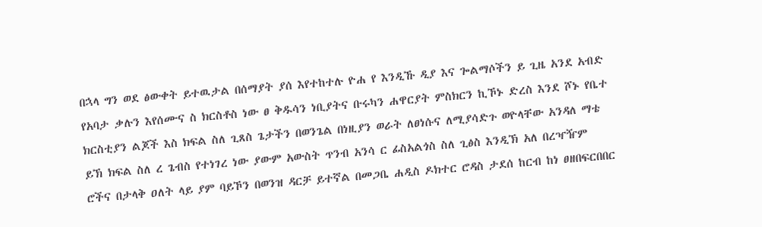በኋላ ግን ወደ ፅውቀት ይተዉታል በሰማያት ያሰ እየተከተሉ ዮሐ የ እንዲኹ ዲያ እና ጐልማሶችን ይ ጊዜ አንደ አብድ የአባታ ቃሉን እየሰሙና ስ ክርስቶስ ነው ፀ ቅዱሳን ነቢያትና ቡሩካን ሐዋርያት ምስክርን ኪኾኑ ድረስ እንደ ሾኑ የቤተ ክርስቲያን ልጆች እስ ክፍል ስለ ጊጸስ ጌታችን በወንጌል በነዚያን ወራት ለፀነሱና ለሚያሳድጉ ወዮላቸው አንዳለ ማቴ ይኽ ክፍል ስለ ረ ጌብስ የተነገረ ነው ያውም አውስት ጥንብ አንሳ ር ፊስአልጎስ ስለ ጊፅስ እንዲኽ አለ በረዣዥም ሮችና በታላቅ ዐለት ላይ ያም ባይኾን በወንዝ ዳርቻ ይተኛል በመጋቤ ሐዲስ ዶክተር ሮዳስ ታደሰ ከርብ ከነ ፀዘበፍርበበር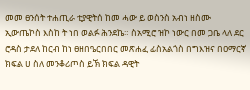መመ ፀንሰት ተሐጢራ ቲያዊትሰ ከመ ሓው ይ ወስንስ አብነ ዘስሙ ኢውጤኮስ እስከ ት ነበ ወልፉ ሕንደኬ። ስአሚሮ ዝኮ ነውር በመ ጋቤ ላለ ደር ሮዳስ ታደለ ከርብ ከነ ፀዘበዔርበበር መጽሐፈ ፊስአልጎስ በግእዝና በዐማርኛ ክፍል ሀ ስለ መንቆሪጦስ ይኽ ክፍል ዳዊት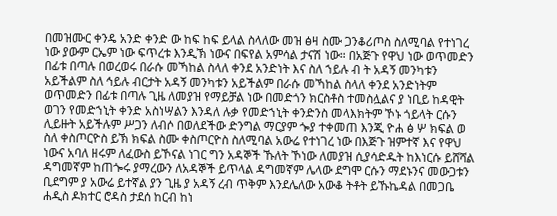በመዝሙር ቀንዴ አንድ ቀንድ ው ከፍ ከፍ ይላል ስላለው መዝ ፅዛ ስሙ ጋንቆሪጦስ ስለሚባል የተነገረ ነው ያውም ርኤም ነው ፍጥረቱ እንዲኽ ነውና በፍየል አምሳል ታናሽ ነው። በአጅጉ የዋህ ነው ወጥመድን በፊቱ በጣሉ በወረወሩ በራሱ መኻከል ስላለ ቀንደ አንድነት እና ስለ ኀይሉ ብ ት አዳኝ መንካቱን አይችልም ስለ ኅይሉ ብርታት አዳኝ መንካቱን አይችልም በራሱ መኻከል ስላለ ቀንደ አንድነትም ወጥመድን በፊቱ በጣሉ ጊዜ ለመያዝ የማይቻል ነው በመድጎን ክርስቶስ ተመስሏልና ያ ነቢይ ከዳዊት ወገን የመድኀኒት ቀንድ አስነሣልን እንዳለ ሉቃ የመድኀኒት ቀንድንስ መላእክትም ኾኑ ጎይላት ርሱን ሊይዙት አይችሉም ሥጋን ለብሶ በወለደችው ድንግል ማርያም ጐያ ተቀመጠ እንጂ ዮሐ ፅ ሦ ክፍል ወ ስለ ቀስጦርዮስ ይኽ ክፍል ስሙ ቀስጦርዮስ ስለሚባል አውሬ የተነገረ ነው በእጅጉ ዝምተኛ እና የዋህ ነውና አባለ ዘሩም ለፈውስ ይኾናል ነገር ግን አዳኞች ኹለት ኾነው ለመያዝ ሲያሳድዱት ከእነርሱ ይሸሻል ዳግመኛም ከጠጐሩ ያማረውን ለአዳኞች ይጥላል ዳግመኛም ሌላው ደግሞ ርሱን ማደኑንና መውጋቱን ቢደግም ያ አውሬ ይተኛል ያን ጊዜ ያ አዳኝ ረብ ጥቅም እንደሌለው አውቆ ትቶት ይኹኬዳል በመጋቤ ሐዲስ ዶክተር ሮዳስ ታደሰ ከርብ ከነ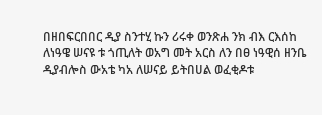በዘበፍርበበር ዲያ ስንተሂ ኩን ሪሩቀ ወንጽሐ ንክ ብእ ርእሰከ ለነዓዌ ሠናዩ ቱ ጎጢለት ወአግ መት አርስ ለን በፀ ነዓዊሰ ዘንቤ ዲያብሎስ ውአቴ ካአ ለሠናይ ይትበሀል ወፈቂዶቱ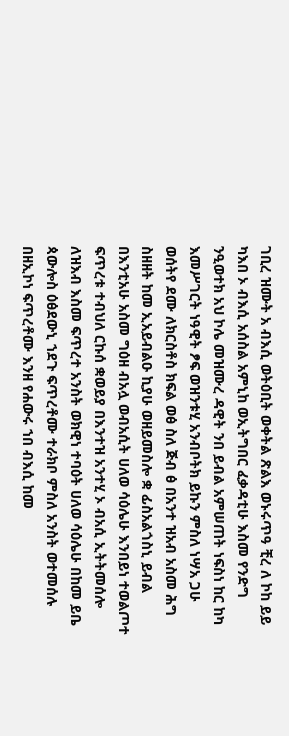ገቢረ ዝሙት አ ብእሲ ወትዕቢት ወቀትል ጽልእ ወኑሩጥዓ ቺረ ለ ኮከ ይይ ካእበ ኦ ብእሲ አሰስል አምኒከ ወኢትግበር ፈቃዳቲሁ እስመ የንድግ ንዒወተክ አህ ኮሌ መዝሙረ ዳዊት ንበ ይብል አምሠጠት ነፍስነ ከር ከካ እመሥገርት ነዓዊት ፆፍ ወዝንቱሂ አንብቦትክ ይኩን ምስለ ነሣአ ጋሁ ወሰትየ ደሙ ለክርስቶስ ክፍል ወፅ ስለ ጅብ ፅ በአንተ ዝአብ አስመ ሕግ ስዘዘት ከመ ኢአይብልዑ ኪያሁ ወዘይመስሎ ቋ ፊስአልጎስኒ ይብል በእንቲአሁ አስመ ግዕዘ ብአሏ ወብአሲት ሀለወ ሳዕሌሁ እንበይነ ተወልጦተ ፍጥረቱ ተብህለ ርኩሰ ቋወይያ በእንተዝ አንተሂ ኦ ብአሲ ኢትትመሰሎ ለዝእብ እስመ ፍጥረተ አንስት ወክዊነ ተባዕት ሀለወ ሳዕሌሁ በከመ ይቤ ጳውሎስ ዕፅደውኒ ኀደጉ ፍጥረቶሙ ተራክቦ ምስለ አንስት ወተመሰሉ በዘኢኮነ ፍጥረቶሙ እንዘ የሐውሩ ኀበ ብእሲ ከመ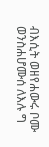ብእሲት ወዘየሐውሩ ቦሙ ወንስሐሆሙሰ ለእሉ ግ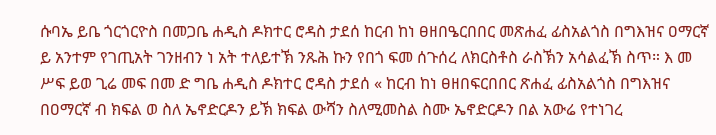ሱባኤ ይቤ ጎርጎርዮስ በመጋቤ ሐዲስ ዶክተር ሮዳስ ታደሰ ከርብ ከነ ፀዘበዔርበበር መጽሐፈ ፊስአልጎስ በግእዝና ዐማርኛ ይ አንተም የገጢአት ገንዘብን ነ አት ተለይተኽ ንጹሕ ኩን የበጎ ፍመ ሰጉሰረ ለክርስቶስ ራስኽን አሳልፈኽ ስጥ። እ መ ሥፍ ይወ ጊሬ መፍ በመ ድ ግቤ ሐዲስ ዶክተር ሮዳስ ታደሰ « ከርብ ከነ ፀዘበፍርበበር ጽሐፈ ፊስአልጎስ በግእዝና በዐማርኛ ብ ክፍል ወ ስለ ኤኖድርዶን ይኽ ክፍል ውሻን ስለሚመስል ስሙ ኤኖድርዶን በል አውሬ የተነገረ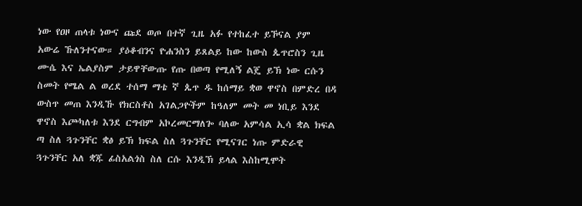ነው የዐዞ ጠላቱ ነውና ጩደ ወጦ በተኛ ጊዜ አፉ የተከፈተ ይኾናል ያም አውሬ ኹለንተናው። ያዕቆብንና ዮሐንስን ይጸልይ ከው ከውስ ጴጥሮስን ጊዜ ሙሴ እና ኤልያስም ታይዋቸውጡ የጡ በወጣ የሚለኝ ልጄ ይኽ ነው ርሱን ስመት የሜል ል ወረደ ተሰማ ማቴ ኛ ጴጥ ዱ ከሰማይ ቋወ ዋኖስ በምድረ በዳ ውስጥ መጠ እንዲኹ የክርስቶስ አገልጋዮችም ከዓለም መት መ ነቢይ እንደ ዋኖስ እጮካለቱ እንደ ርግብም አኮረመርማለጐ ባለው አምሳል ኢሳ ቋል ክፍል ጣ ስለ ጓጉንቸር ቋፅ ይኽ ክፍል ስለ ጓጉንቸር የሚናገር ነጡ ምድራዊ ጓጉንቸር አለ ቋጁ ፊስአልጎስ ስለ ርሱ እንዲኽ ይላል እስከሚሞት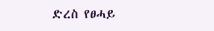ድረስ የፀሓይ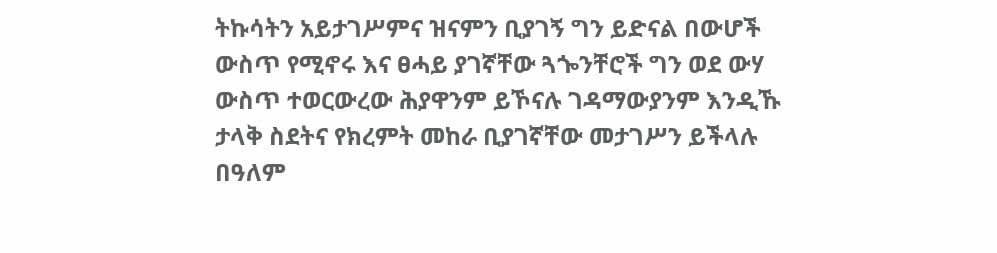ትኩሳትን አይታገሥምና ዝናምን ቢያገኝ ግን ይድናል በውሆች ውስጥ የሚኖሩ እና ፀሓይ ያገኛቸው ጓጐንቸሮች ግን ወደ ውሃ ውስጥ ተወርውረው ሕያዋንም ይኾናሉ ገዳማውያንም እንዲኹ ታላቅ ስደትና የክረምት መከራ ቢያገኛቸው መታገሥን ይችላሉ በዓለም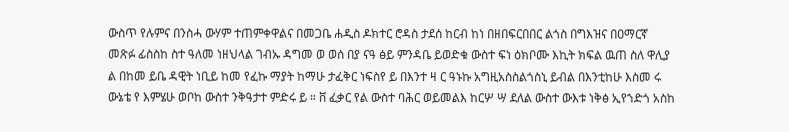ውስጥ የሉምና በንስሓ ውሃም ተጠምቀዋልና በመጋቤ ሐዲስ ዶክተር ሮዳስ ታደሰ ከርብ ከነ በዘበፍርበበር ልጎስ በግእዝና በዐማርኛ መጽፉ ፊስስከ ስተ ዓለመ ነዘህላል ገብኡ ዳግመ ወ ወሰ በያ ናዓ ፅይ ምንዳቤ ይወድቁ ውስተ ፍነ ዕክቦሙ እኪት ክፍል ዉጠ ስለ ዋሊያ ል በከመ ይቤ ዳዊት ነቢይ ከመ የፈኩ ማያት ከማሁ ታፈቅር ነፍስየ ይ በእንተ ዛ ር ዓኑኩ አግዚአስስልጎስኒ ይብል በእንቲከሁ እስመ ሩ ውኔቴ የ እምሄሁ ወቦከ ውስተ ንቅዓታተ ምድሩ ይ ። ቨ ፈቃር የል ውስተ ባሕር ወይመልእ ከርሦ ሣ ደለል ውስተ ውእቱ ነቅፅ ኢየኀድጎ አስከ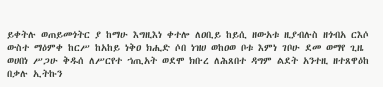ይቀትሉ ወጠይመጎትር ያ ከማሁ እግዚእነ ቀተሎ ለዐቢይ ከይሲ ዘውአቱ ዚያብሉስ ዘጎብአ ርእሶ ውስተ ማዕምቀ ከርሥ ከአከይ ነቅዐ ክሒድ ሶበ ነዝሀ ወከዐወ ቦቱ እምነ ገቦሁ ደመ ወማየ ጊዜ ወሀበነ ሥጋሁ ቅዱሰ ለሥርየተ ኀጢአት ወደሞ ክቡረ ለሕጸበተ ዳግም ልደት አንተዚ ዘተጸዋዕከ በቃሉ ኢትኩን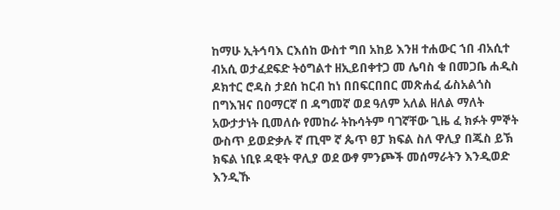ከማሁ ኢትኅባእ ርእሰከ ውስተ ግበ አከይ እንዘ ተሐውር ኀበ ብአሲተ ብአሲ ወታፈደፍድ ትዕግልተ ዘኢይበቀተጋ መ ሌባስ ቁ በመጋቤ ሐዲስ ዶክተር ሮዳስ ታደሰ ከርብ ከነ በበፍርበበር መጽሐፈ ፊስአልጎስ በግእዝና በዐማርኛ በ ዳግመኛ ወደ ዓለም አለል ዘለል ማለት አውታታነት ቢመለሱ የመከራ ትኩሳትም ባገኛቸው ጊዜ ፈ ክፉት ምኞት ውስጥ ይወድቃሉ ኛ ጢሞ ኛ ጴጥ ፀፓ ክፍል ስለ ዋሊያ በጁስ ይኽ ክፍል ነቢዩ ዳዊት ዋሊያ ወደ ውፃ ምንጮች መሰማራትን እንዲወድ እንዲኹ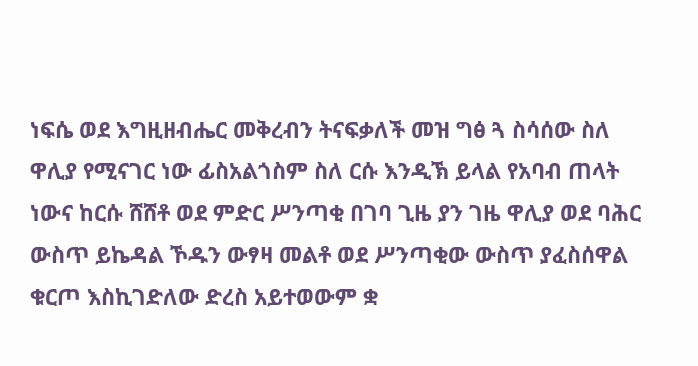ነፍሴ ወደ እግዚዘብሔር መቅረብን ትናፍቃለች መዝ ግፅ ጓ ስሳሰው ስለ ዋሊያ የሚናገር ነው ፊስአልጎስም ስለ ርሱ እንዲኽ ይላል የአባብ ጠላት ነውና ከርሱ ሸሸቶ ወደ ምድር ሥንጣቂ በገባ ጊዜ ያን ገዜ ዋሊያ ወደ ባሕር ውስጥ ይኬዳል ኾዱን ውፃዛ መልቶ ወደ ሥንጣቂው ውስጥ ያፈስሰዋል ቁርጦ እስኪገድለው ድረስ አይተወውም ቋ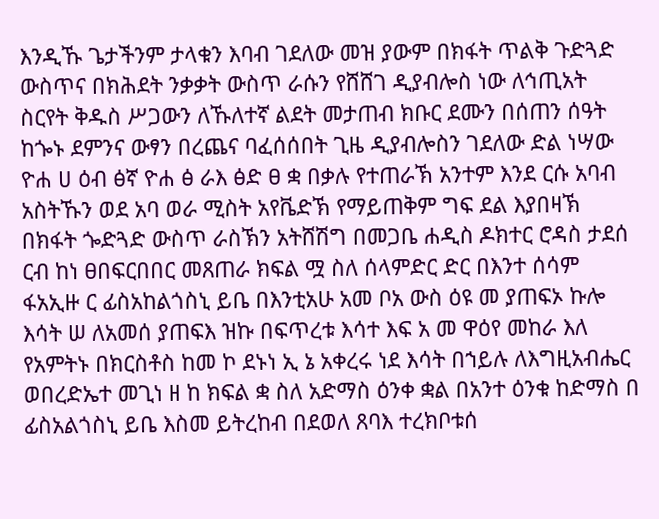እንዲኹ ጌታችንም ታላቁን እባብ ገደለው መዝ ያውም በክፋት ጥልቅ ጉድጓድ ውስጥና በክሕደት ንቃቃት ውስጥ ራሱን የሸሸገ ዲያብሎስ ነው ለኅጢአት ስርየት ቅዱስ ሥጋውን ለኹለተኛ ልደት መታጠብ ክቡር ደሙን በሰጠን ሰዓት ከጐኑ ደምንና ውፃን በረጨና ባፈሰሰበት ጊዜ ዲያብሎስን ገደለው ድል ነሣው ዮሐ ሀ ዕብ ፅኛ ዮሐ ፅ ራእ ፅድ ፀ ቋ በቃሉ የተጠራኽ አንተም እንደ ርሱ አባብ አስትኹን ወደ አባ ወራ ሚስት አየቬድኽ የማይጠቅም ግፍ ደል እያበዛኽ በክፋት ጐድጓድ ውስጥ ራስኽን አትሸሽግ በመጋቤ ሐዲስ ዶክተር ሮዳስ ታደሰ ርብ ከነ ፀበፍርበበር መጸጠራ ክፍል ሟ ስለ ሰላምድር ድር በእንተ ሰሳም ፋአኢዙ ር ፊስአከልጎስኒ ይቤ በእንቲአሁ አመ ቦአ ውስ ዕዩ መ ያጠፍኦ ኩሎ እሳት ሠ ለአመሰ ያጠፍእ ዝኩ በፍጥረቱ እሳተ እፍ አ መ ዋዕየ መከራ እለ የአምትኑ በክርስቶስ ከመ ኮ ደኑነ ኢ ኔ አቀረሩ ነደ እሳት በኀይሉ ለእግዚአብሔር ወበረድኤተ መጊነ ዘ ከ ክፍል ቋ ስለ አድማስ ዕንቀ ቋል በአንተ ዕንቁ ከድማስ በ ፊስአልጎስኒ ይቤ እስመ ይትረከብ በደወለ ጸባእ ተረክቦቱሰ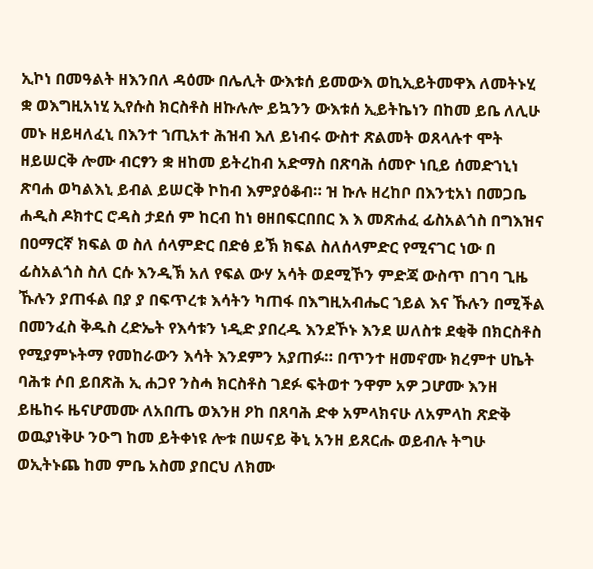ኢኮነ በመዓልት ዘእንበለ ዳዕሙ በሌሊት ውእቱሰ ይመውእ ወኪኢይትመዋእ ለመትኑሂ ቋ ወእግዚአነሂ ኢየሱስ ክርስቶስ ዘኩሉሎ ይኳንን ውእቱሰ ኢይትኬነን በከመ ይቤ ለሊሁ መኑ ዘይዛለፈኒ በእንተ ኀጢአተ ሕዝብ እለ ይነብሩ ውስተ ጽልመት ወጸላሉተ ሞት ዘይሠርቅ ሎሙ ብርፃን ቋ ዘከመ ይትረከብ አድማስ በጽባሕ ሰመዮ ነቢይ ሰመድኀኒነ ጽባሐ ወካልእኒ ይብል ይሠርቅ ኮከብ እምያዕቆብ። ዝ ኩሉ ዘረከቦ በእንቲአነ በመጋቤ ሐዲስ ዶክተር ሮዳስ ታደሰ ም ከርብ ከነ ፀዘበፍርበበር እ እ መጽሐፈ ፊስአልጎስ በግእዝና በዐማርኛ ክፍል ወ ስለ ሰላምድር በድፅ ይኽ ክፍል ስለሰላምድር የሚናገር ነው በ ፊስአልጎስ ስለ ርሱ እንዲኽ አለ የፍል ውሃ አሳት ወደሚኾን ምድጃ ውስጥ በገባ ጊዜ ኹሉን ያጠፋል በያ ያ በፍጥረቱ እሳትን ካጠፋ በእግዚአብሔር ኀይል እና ኹሉን በሚችል በመንፈስ ቅዱስ ረድኤት የእሳቱን ነዲድ ያበረዱ እንደኾኑ እንደ ሠለስቱ ደቂቅ በክርስቶስ የሚያምኑትማ የመከራውን እሳት እንደምን አያጠፉ። በጥንተ ዘመኖሙ ክረምተ ሀኬት ባሕቱ ሶበ ይበጽሕ ኢ ሐጋየ ንስሓ ክርስቶስ ገደፉ ፍትወተ ንዋም አዎ ጋሆሙ እንዘ ይዜከሩ ዜናሆመሙ ለአበጤ ወእንዘ ዖከ በጸባሕ ድቀ አምላክናሁ ለአምላከ ጽድቅ ወዉያነቅሁ ንዑግ ከመ ይትቀነዩ ሎቱ በሠናይ ቅኒ አንዘ ይጸርሑ ወይብሉ ትግሁ ወኢትኑጨ ከመ ምቤ አስመ ያበርህ ለክሙ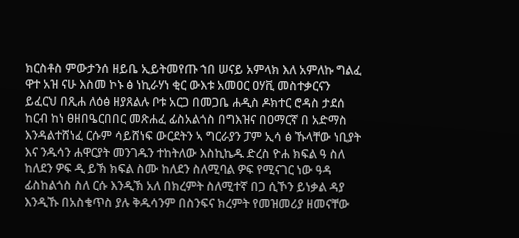ክርስቶስ ምውታንሰ ዘይቤ ኢይትመየጡ ኀበ ሠናይ አምላክ እለ አምለኩ ግልፈ ዋተ አዝ ናሁ እስመ ኮኑ ፅ ነኪራሃነ ቂር ውእቱ አመዐር ዐሃቪ መስተቃርናን ይፈርህ በጺሐ ለዕፅ ዘያጸልሉ ቦቱ አርጋ በመጋቤ ሐዲስ ዶክተር ሮዳስ ታደሰ ከርብ ከነ ፀዘበዔርበበር መጽሐፈ ፊስአልጎስ በግእዝና በዐማርኛ በ አድማስ እንዳልተሸነፈ ርሱም ሳይሸነፍ ውርደትን ኣ ግርራያን ፓም ኢሳ ፅ ኹላቸው ነቢያት እና ንዱሳን ሐዋርያት መንገዱን ተከትለው እስኪኬዱ ድረስ ዮሐ ክፍል ዓ ስለ ከለደን ዎፍ ዲ ይኽ ክፍል ስሙ ከለደን ስለሚባል ዎፍ የሚናገር ነው ዓዳ ፊስከልጎስ ስለ ርሱ እንዲኽ አለ በክረምት ስለሚተኛ በጋ ሲኾን ይነቃል ዳያ እንዲኹ በአስቄጥስ ያሉ ቅዱሳንም በስንፍና ክረምት የመዝመሪያ ዘመናቸው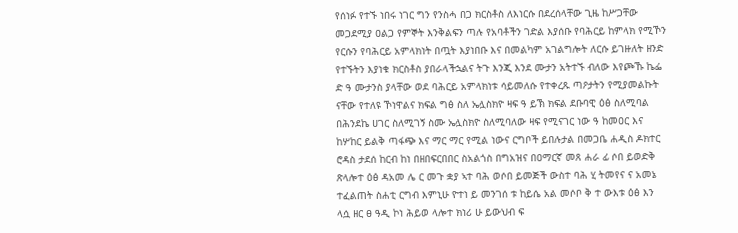የሰነፉ የተኙ ነበሩ ነገር ግን የንስሓ በጋ ክርስቶስ ለእነርሱ በደረሰላቸው ጊዜ ከሥጋቸው መጋደሚያ ዐልጋ የምኞት እንቅልፍን ጣሉ የአባቶችን ገድል እያሰቡ የባሕርይ ከምላክ የሚኾን የርሱን የባሕርይ አምላክነት በጧት እያነበቡ እና በመልካም አገልግሎት ለርሱ ይገዙለት ዘንድ የተኙትን እያነቁ ክርስቶስ ያበራላችኋልና ትጉ እንጂ እንደ ሙታን አትተኙ ብለው እየጮኹ ኬፌ ድ ዓ ሙታንስ ያላቸው ወደ ባሕርይ አምላክነቱ ሳይመለሱ የተቀረጹ ጣዖታትን የሚያመልኩት ናቸው የተለዩ ኾነዋልና ክፍል ግፅ ስለ ኤሏስክዮ ዛፍ ዓ ይኽ ክፍል ደቡባዊ ዕፅ ስለሚባል በሕንደኬ ሀገር ስለሚገኝ ስሙ ኤሏስክዮ ስለሚባለው ዛፍ የሚናገር ነው ዓ ከመዐር እና ከሦከር ይልቅ ጣፋጭ እና ማር ማር የሚል ነውና ርግቦች ይበሉታል በመጋቤ ሐዲስ ዶክተር ሮዳስ ታደሰ ከርብ ከነ በዘበፍርበበር ስአልጎስ በግአዝና በዐማርኛ መጸ ሐራ ፊ ሶበ ይወድቅ ጽላሎተ ዕፅ ዳአመ ሌ ር መጉ ቋያ ኣተ ባሕ ወሶበ ይመጅች ውስተ ባሕ ሂ ትመየና ና አመኔ ተፈልጠት ስሐቲ ርግብ እምኒሁ ዮተነ ይ መንገሰ ቱ ከይሴ አል መሶቦ ቅ ተ ውእቱ ዕፅ እን ላሷ ዘር ፀ ዓዲ ኮነ ሕይወ ላሎተ ክነሪ ሁ ይውህብ ፍ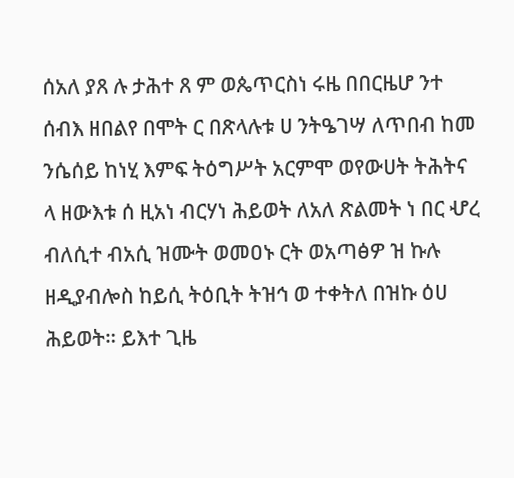ሰአለ ያጸ ሉ ታሕተ ጸ ም ወጴጥርስነ ሩዜ በበርዜሆ ንተ ሰብእ ዘበልየ በሞት ር በጽላሉቱ ሀ ንትዔገሣ ለጥበብ ከመ ንሴሰይ ከነሂ እምፍ ትዕግሥት አርምሞ ወየውሀት ትሕትና ላ ዘውእቱ ሰ ዚአነ ብርሃነ ሕይወት ለአለ ጽልመት ነ በር ሇረ ብለሲተ ብአሲ ዝሙት ወመዐኑ ርት ወአጣፅዎ ዝ ኩሉ ዘዲያብሎስ ከይሲ ትዕቢት ትዝኅ ወ ተቀትለ በዝኩ ዕሀ ሕይወት። ይእተ ጊዜ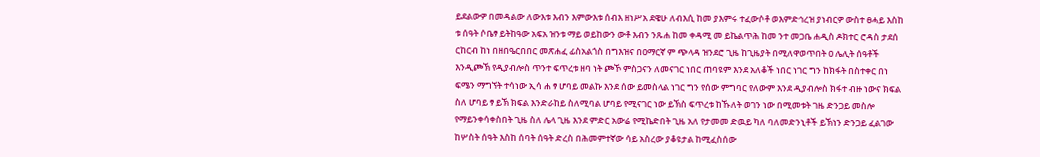ይደልውዎ በመዳልው ለውእቱ እብን እምውእቱ ሰብእ ዘነሥአ ደዌሁ ለብእሲ ከመ ያእምሩ ተፈውሶቶ ወእምድኅረዝ ያነብርዎ ውስተ ፀሓይ እስከ ቱ ሰዓት ሶቤፃ ይትከዓው አፍአ ዝንቱ ማይ ወይከውን ውቶ እብን ንጹሐ ከመ ቀዳሚ መ ይኬልጥሕ ከመ ንተ መጋቤ ሐዲስ ዶክተር ሮዳስ ታደሰ ርከርብ ከነ በዘበዔርበበር መጽሐፈ ፊስአልጎስ በግእዝና በዐማርኛ ም ጭላዳ ዝንደሮ ጊዜ ከጊዜያት በሚለዋወጥበት ዐ ሌሊት ሰዓቶች እንዲጮኽ የዲያብሎስ ጥንተ ፍጥረቱ ዘባ ነት ጮኾ ምስጋናን ለመናገር ነበር ጠባዩም እንደ አለቆች ነበር ነገር ግን ከክፋት በስተቀር በነ ፍሜን ማግኘት ተሳነው ኢሳ ሐ ፃ ሆባይ መልኩ እንደ ሰው ይመስላል ነገር ግን የሰው ምግባር የለውም እንደ ዲያብሎስ ክፋተ ብዙ ነውና ክፍል ስለ ሆባይ ፃ ይኽ ክፍል እንድራከይ ስለሚባል ሆባይ የሚናገር ነው ይኽስ ፍጥረቱ ከኹለት ወገን ነው በሚመቱት ገዜ ድንጋይ መስሎ የማይንቀሳቀስበት ጊዜ ስለ ሌላ ጊዜ እንደ ምድር አውሬ የሚኬድበት ጊዜ አለ የታመመ ድዉይ ካለ ባለመድንኒቶች ይኽነን ድንጋይ ፈልገው ከሦስት ሰዓት እስከ ሰባት ሰዓት ድረስ በሕመምተኛው ሳይ አስረው ያቆዩታል ከሚፈስሰው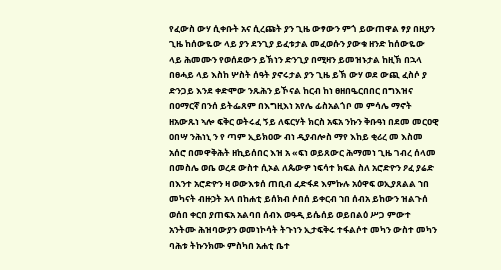የፈውስ ውሃ ሲቀቡት አና ሲረጩት ያን ጊዜ ውፃውን ምጎ ይውጠዋል ፃያ በዚያን ጊዜ ከሰውዬው ላይ ያን ደንጊያ ይፈቱታል መፈወሱን ያውቁ ዘንድ ከሰውዬው ላይ ሕመሙን የወሰደውን ይኽነን ድንጊያ በሚዛን ይመዝኑታል ከዚኽ በኋላ በፀሓይ ላይ እስከ ሦስት ሰዓት ያኖሩታል ያን ጊዜ ይኽ ውሃ ወደ ውጪ ፈስሶ ያ ድንጋይ እንደ ቀድሞው ንጹሕን ይኾናል ከርብ ከነ ፀዘበዔርበበር በግእዝና በዐማርኛ በንሰ ይትፌጸም በእግዚእነ አየሌ ፊስአልጎቦ መ ምሳሌ ማኖት ዘአውጹነ ኣሎ ፍቅር ወትሩፈ ኝይ ለፍርሃት ክርስ አፍአ ንኩን ቅቡዓነ በደመ መርዐዊ ዐበሣ ንሕነኒ ን የ ጣም ኢይክዐው ብነ ዲያብሎስ ማየ እከይ ቂሪረ መ እስመ አሰሮ በመዋቅሕት ዘኪይሰበር እዝ አ «ፍነ ወይጸውር ሕማመነ ጊዜ ገብረ ሰላመ በመስሌ ወቤ ወረደ ውስተ ሲኦል ለጴውዎ ነፍሳተ ክፍል ስለ አሮድዮን ዖፈ ያሬድ በእንተ አሮድዮን ዛ ወውእቱሰ ጠቢብ ፈድፋደ እምኩሉ አዕዋፍ ወኢያጸልል ኀበ መካናት ብዙኃት አላ በከሐቲ ይሰክብ ሶበሰ ይቀርብ ኀበ ሰብአ ይከውን ዝልጉሰ ወሰበ ቀርበ ያጠፍአ አልባበ ሰብእ ወዓዲ ይሴሰይ ወይበልዕ ሥጋ ምውተ አንትሙ ሕዝባውያን ወመነኮሳት ትጉነን ኢታፍቅሩ ተፋልሶተ መካን ውስተ መካን ባሕቱ ትኩንክሙ ምስካበ አሐቲ ቤተ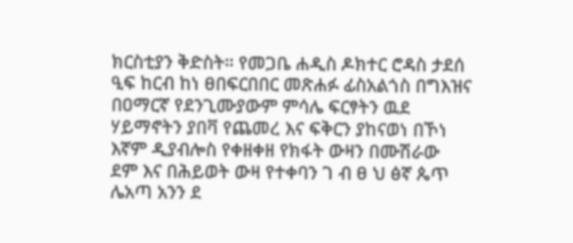ክርስቲያን ቅድስት። የመጋቤ ሐዲስ ዶክተር ሮዳስ ታደሰ ዒፍ ከርብ ከነ ፀበፍርበበር መጽሐፉ ፊስአልጎስ በግእዝና በዐማርኛ የደንጊሙያውም ምሳሌ ፍርፃትን ዉደ ሃይማኖትን ያበቫ የጨመረ እና ፍቅርን ያከናወነ በኾነ እኛም ዲያብሎስ የቀዘቀዘ የክፋት ውዛን በሙሽራው ደም እና በሕይወት ውዛ የተቀባን ገ ብ ፀ ህ ፅኛ ጴጥ ሌአጣ አንን ደ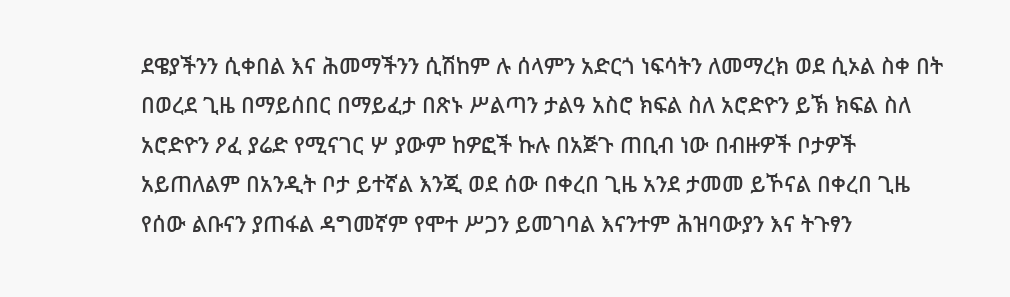ደዌያችንን ሲቀበል እና ሕመማችንን ሲሽከም ሉ ሰላምን አድርጎ ነፍሳትን ለመማረክ ወደ ሲኦል ስቀ በት በወረደ ጊዜ በማይሰበር በማይፈታ በጽኑ ሥልጣን ታልዓ አስሮ ክፍል ስለ አሮድዮን ይኽ ክፍል ስለ አሮድዮን ዖፈ ያሬድ የሚናገር ሦ ያውም ከዎፎች ኩሉ በአጅጉ ጠቢብ ነው በብዙዎች ቦታዎች አይጠለልም በአንዲት ቦታ ይተኛል እንጂ ወደ ሰው በቀረበ ጊዜ አንደ ታመመ ይኾናል በቀረበ ጊዜ የሰው ልቡናን ያጠፋል ዳግመኛም የሞተ ሥጋን ይመገባል እናንተም ሕዝባውያን እና ትጉፃን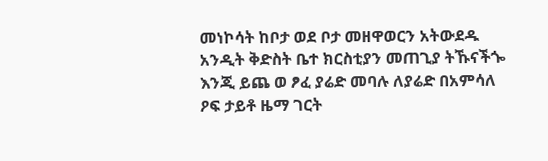መነኮሳት ከቦታ ወደ ቦታ መዘዋወርን አትውደዱ አንዲት ቅድስት ቤተ ክርስቲያን መጠጊያ ትኹናችጐ እንጂ ይጨ ወ ፆፈ ያሬድ መባሉ ለያሬድ በአምሳለ ዖፍ ታይቶ ዜማ ገርት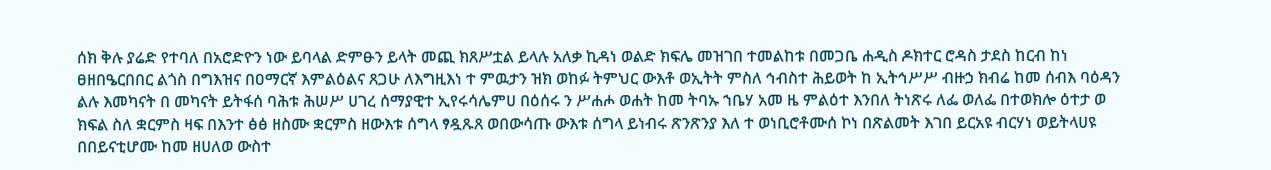ሰክ ቅሉ ያሬድ የተባለ በአሮድዮን ነው ይባላል ድምፁን ይላት መጪ ክጸሥቷል ይላሉ አለቃ ኪዳነ ወልድ ክፍሌ መዝገበ ተመልከቱ በመጋቤ ሐዲስ ዶክተር ሮዳስ ታደስ ከርብ ከነ ፀዘበዔርበበር ልጎስ በግእዝና በዐማርኛ እምልዕልና ጸጋሁ ለእግዚእነ ተ ምዉታን ዝክ ወከፉ ትምህር ውእቶ ወኢትት ምስለ ኅብስተ ሕይወት ከ ኢትኅሥሥ ብዙኃ ክብሬ ከመ ሰብእ ባዕዳን ልሉ እመካናት በ መካናት ይትፋሰ ባሕቱ ሕሠሥ ሀገረ ሰማያዊተ ኢየሩሳሌምሀ በዕሰሩ ን ሥሐሖ ወሐት ከመ ትባኡ ኀቤሃ አመ ዜ ምልዕተ እንበለ ትነጽሩ ለፌ ወለፌ በተወክሎ ዕተታ ወ ክፍል ስለ ቋርምስ ዛፍ በእንተ ፅፅ ዘስሙ ቋርምስ ዘውእቱ ሰግላ ፃዷጹጸ ወበውሳጡ ውእቱ ሰግላ ይነብሩ ጽንጽንያ እለ ተ ወነቢሮቶሙሰ ኮነ በጽልመት እገበ ይርአዩ ብርሃነ ወይትላሀዩ በበይናቲሆሙ ከመ ዘሀለወ ውስተ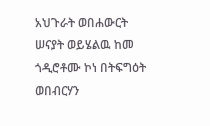አህጉራት ወበሐውርት ሠናያት ወይሄልዉ ከመ ጎዲሮቶሙ ኮነ በትፍግዕት ወበብርሃን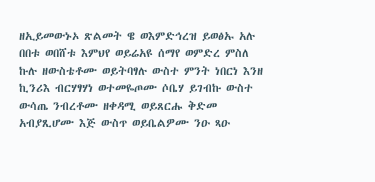ዘኢይመውኑኦ ጽልመት ዌ ወእምድኅረዝ ይወፅኡ አሉ በበቱ ወበሸቱ እምህየ ወይሬአዩ ሰማየ ወምድረ ምስለ ኩሉ ዘውስቴቶሙ ወይትባፃሉ ውስተ ምንት ነበርነ እንዘ ኪንሪእ ብርሃፃሃነ ወተመዬጦሙ ሶቤሃ ይገብኩ ውስተ ውሳጤ ንብረቶሙ ዘቀዳሚ ወይጸርሑ ቅድመ አብያጺሆሙ እጅ ውስጥ ወይቤልዎሙ ንዑ ጻዑ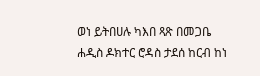ወነ ይትበሀሉ ካእበ ጻጽ በመጋቤ ሐዲስ ዶክተር ሮዳስ ታደሰ ከርብ ከነ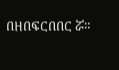በዘበፍርበበር ሯ።